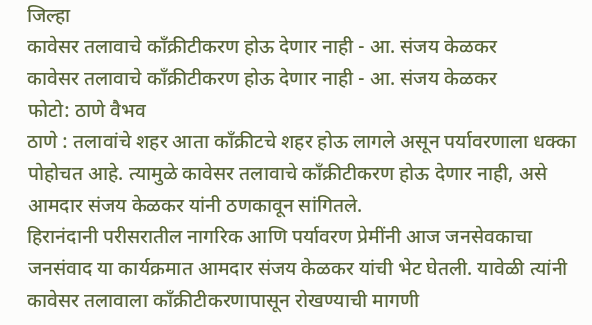जिल्हा
कावेसर तलावाचे काँक्रीटीकरण होऊ देणार नाही - आ. संजय केळकर
कावेसर तलावाचे काँक्रीटीकरण होऊ देणार नाही - आ. संजय केळकर
फोटो: ठाणे वैभव
ठाणे : तलावांचे शहर आता काँक्रीटचे शहर होऊ लागले असून पर्यावरणाला धक्का पोहोचत आहे. त्यामुळे कावेसर तलावाचे काँक्रीटीकरण होऊ देणार नाही, असे आमदार संजय केळकर यांनी ठणकावून सांगितले.
हिरानंदानी परीसरातील नागरिक आणि पर्यावरण प्रेमींनी आज जनसेवकाचा जनसंवाद या कार्यक्रमात आमदार संजय केळकर यांची भेट घेतली. यावेळी त्यांनी कावेसर तलावाला काँक्रीटीकरणापासून रोखण्याची मागणी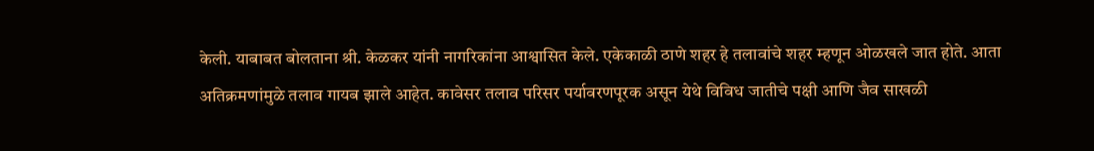केली. याबाबत बोलताना श्री. केळकर यांनी नागरिकांना आश्वासित केले. एकेकाळी ठाणे शहर हे तलावांचे शहर म्हणून ओळखले जात होते. आता अतिक्रमणांमुळे तलाव गायब झाले आहेत. कावेसर तलाव परिसर पर्यावरणपूरक असून येथे विविध जातीचे पक्षी आणि जैव साखळी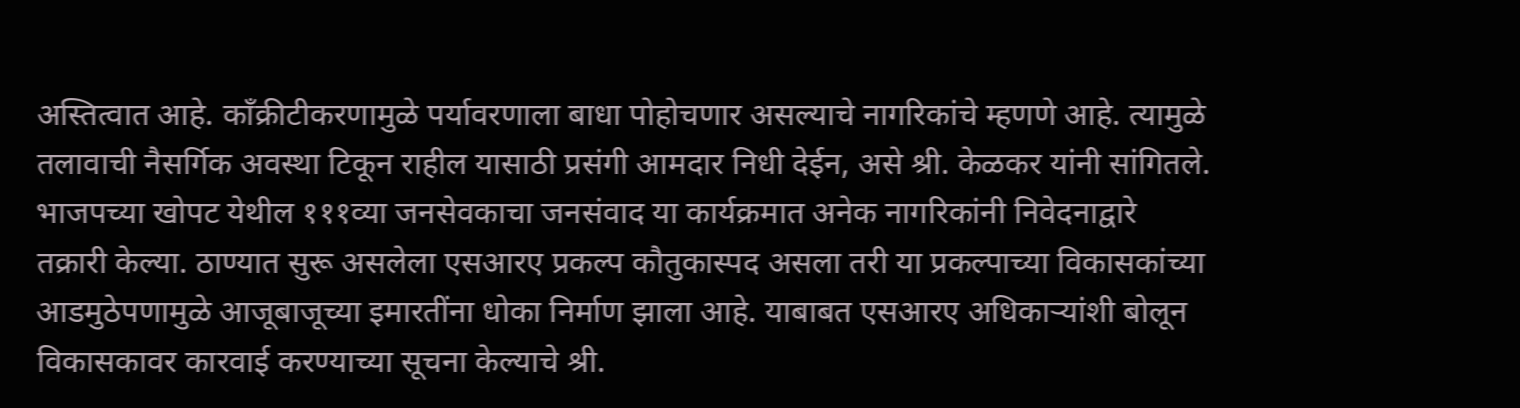अस्तित्वात आहे. काँक्रीटीकरणामुळे पर्यावरणाला बाधा पोहोचणार असल्याचे नागरिकांचे म्हणणे आहे. त्यामुळे तलावाची नैसर्गिक अवस्था टिकून राहील यासाठी प्रसंगी आमदार निधी देईन, असे श्री. केळकर यांनी सांगितले.
भाजपच्या खोपट येथील १११व्या जनसेवकाचा जनसंवाद या कार्यक्रमात अनेक नागरिकांनी निवेदनाद्वारे तक्रारी केल्या. ठाण्यात सुरू असलेला एसआरए प्रकल्प कौतुकास्पद असला तरी या प्रकल्पाच्या विकासकांच्या आडमुठेपणामुळे आजूबाजूच्या इमारतींना धोका निर्माण झाला आहे. याबाबत एसआरए अधिकाऱ्यांशी बोलून विकासकावर कारवाई करण्याच्या सूचना केल्याचे श्री.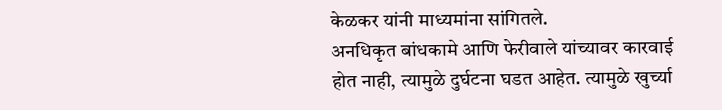केळकर यांनी माध्यमांना सांगितले.
अनधिकृत बांधकामे आणि फेरीवाले यांच्यावर कारवाई होत नाही, त्यामुळे दुर्घटना घडत आहेत. त्यामुळे खुर्च्या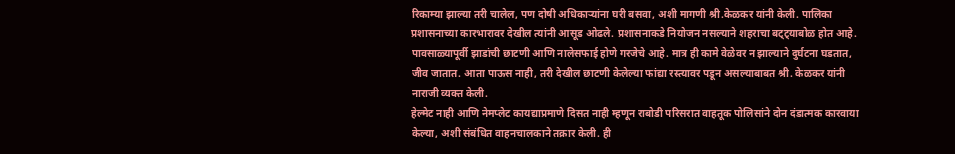रिकाम्या झाल्या तरी चालेल, पण दोषी अधिकाऱ्यांना घरी बसवा, अशी मागणी श्री.केळकर यांनी केली. पालिका प्रशासनाच्या कारभारावर देखील त्यांनी आसूड ओढले. प्रशासनाकडे नियोजन नसल्याने शहराचा बट्ट्याबोळ होत आहे. पावसाळ्यापूर्वी झाडांची छाटणी आणि नालेसफाई होणे गरजेचे आहे. मात्र ही कामे वेळेवर न झाल्याने दुर्घटना घडतात, जीव जातात. आता पाऊस नाही, तरी देखील छाटणी केलेल्या फांद्या रस्त्यावर पडून असल्याबाबत श्री. केळकर यांनी नाराजी व्यक्त केली.
हेल्मेट नाही आणि नेमप्लेट कायद्याप्रमाणे दिसत नाही म्हणून राबोडी परिसरात वाहतूक पोलिसांने दोन दंडात्मक कारवाया केल्या, अशी संबंधित वाहनचालकाने तक्रार केली. ही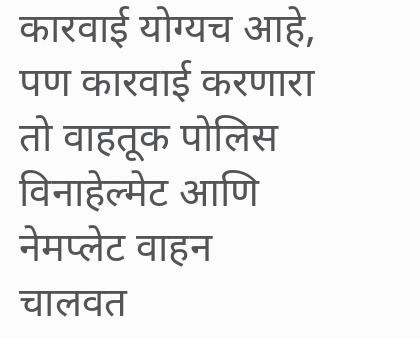कारवाई योग्यच आहे, पण कारवाई करणारा तो वाहतूक पोलिस विनाहेल्मेट आणि नेमप्लेट वाहन चालवत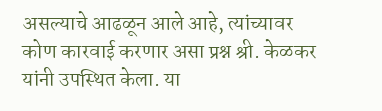असल्याचे आढळून आले आहे, त्यांच्यावर कोण कारवाई करणार असा प्रश्न श्री. केळकर यांनी उपस्थित केला. या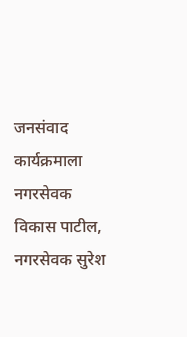जनसंवाद कार्यक्रमाला नगरसेवक विकास पाटील, नगरसेवक सुरेश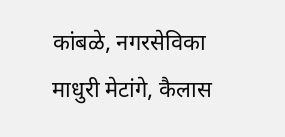कांबळे, नगरसेविका माधुरी मेटांगे, कैलास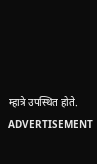म्हात्रे उपस्थित होते.
ADVERTISEMENT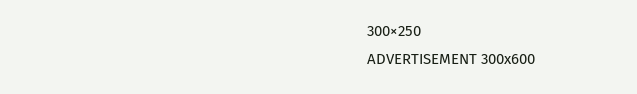300×250
ADVERTISEMENT 300x600